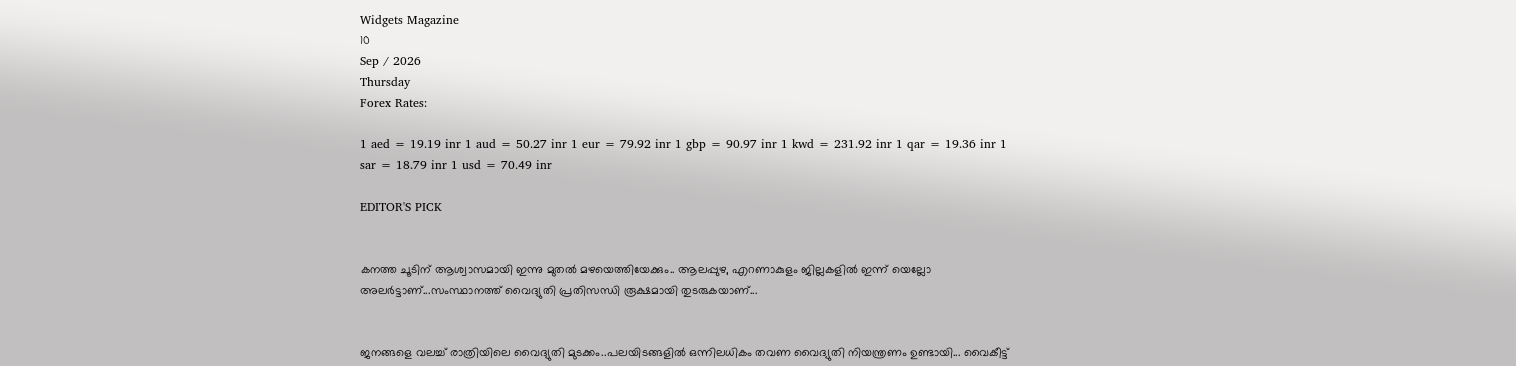Widgets Magazine
10
Sep / 2026
Thursday
Forex Rates:

1 aed = 19.19 inr 1 aud = 50.27 inr 1 eur = 79.92 inr 1 gbp = 90.97 inr 1 kwd = 231.92 inr 1 qar = 19.36 inr 1 sar = 18.79 inr 1 usd = 70.49 inr

EDITOR'S PICK


കനത്ത ചൂടിന് ആശ്വാസമായി ഇന്നു മുതൽ മഴയെത്തിയേക്കും.. ആലപ്പുഴ, എറണാകുളം ജില്ലകളിൽ ഇന്ന് യെല്ലോ അലർട്ടാണ്...സംസ്ഥാനത്ത് വൈദ്യുതി പ്രതിസന്ധി രൂക്ഷമായി തുടരുകയാണ്...


ജനങ്ങളെ വലച്ച് രാത്രിയിലെ വൈദ്യുതി മുടക്കം..പലയിടങ്ങളിൽ ഒന്നിലധികം തവണ വൈദ്യുതി നിയന്ത്രണം ഉണ്ടായി... വൈകീട്ട്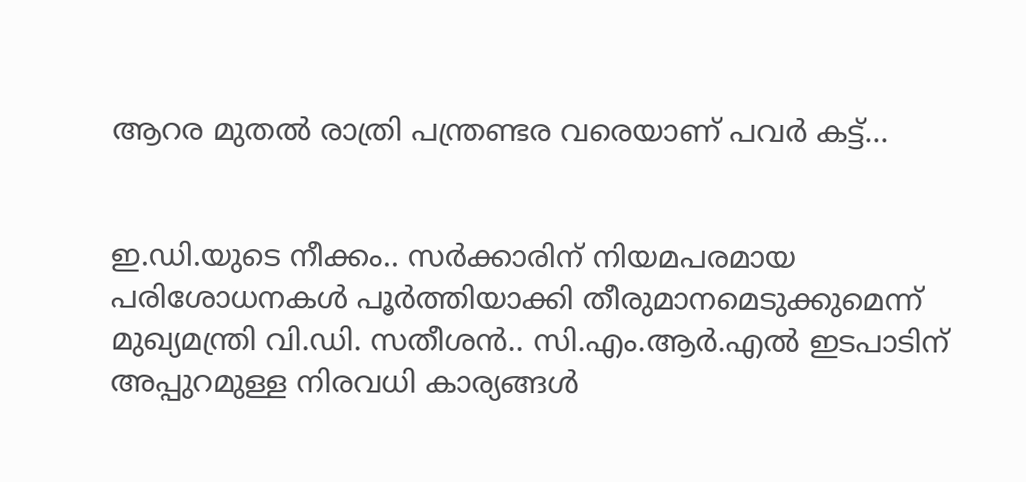ആറര മുതൽ രാത്രി പന്ത്രണ്ടര വരെയാണ് പവർ കട്ട്...


ഇ.ഡി.യുടെ നീക്കം.. സര്‍ക്കാരിന് നിയമപരമായ പരിശോധനകള്‍ പൂര്‍ത്തിയാക്കി തീരുമാനമെടുക്കുമെന്ന് മുഖ്യമന്ത്രി വി.ഡി. സതീശന്‍.. സി.എം.ആര്‍.എല്‍ ഇടപാടിന് അപ്പുറമുള്ള നിരവധി കാര്യങ്ങള്‍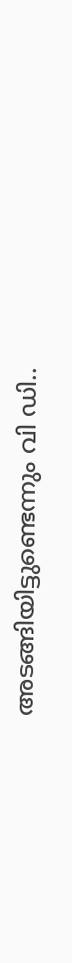അടങ്ങിയിട്ടുണ്ടെന്നും വി ഡി..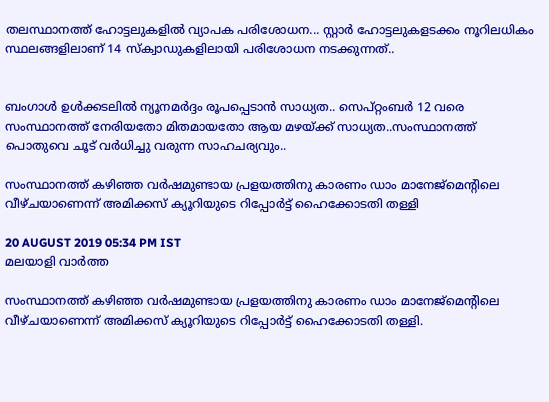തലസ്ഥാനത്ത് ഹോട്ടലുകളിൽ വ്യാപക പരിശോധന... സ്റ്റാർ ഹോട്ടലുകളടക്കം നൂറിലധികം സ്ഥലങ്ങളിലാണ് 14 സ്ക്വാഡുകളിലായി പരിശോധന നടക്കുന്നത്..


ബംഗാൾ ഉൾക്കടലിൽ ന്യൂനമർദ്ദം രൂപപ്പെടാൻ സാധ്യത.. സെപ്റ്റംബർ 12 വരെ സംസ്ഥാനത്ത് നേരിയതോ മിതമായതോ ആയ മഴയ്‌ക്ക് സാധ്യത..സംസ്ഥാനത്ത് പൊതുവെ ചൂട് വർധിച്ചു വരുന്ന സാഹചര്യവും..

സംസ്ഥാനത്ത് കഴിഞ്ഞ വര്‍ഷമുണ്ടായ പ്രളയത്തിനു കാരണം ഡാം മാനേജ്‌മെന്റിലെ വീഴ്ചയാണെന്ന് അമിക്കസ് ക്യൂറിയുടെ റിപ്പോര്‍ട്ട് ഹൈക്കോടതി തള്ളി

20 AUGUST 2019 05:34 PM IST
മലയാളി വാര്‍ത്ത

സംസ്ഥാനത്ത് കഴിഞ്ഞ വര്‍ഷമുണ്ടായ പ്രളയത്തിനു കാരണം ഡാം മാനേജ്‌മെന്റിലെ വീഴ്ചയാണെന്ന് അമിക്കസ് ക്യൂറിയുടെ റിപ്പോര്‍ട്ട് ഹൈക്കോടതി തള്ളി.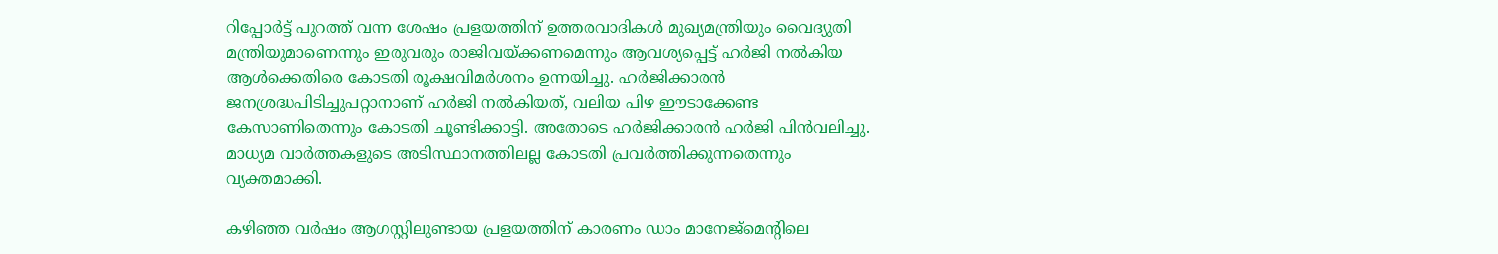റിപ്പോര്‍ട്ട് പുറത്ത് വന്ന ശേഷം പ്രളയത്തിന് ഉത്തരവാദികള്‍ മുഖ്യമന്ത്രിയും വൈദ്യുതി മന്ത്രിയുമാണെന്നും ഇരുവരും രാജിവയ്ക്കണമെന്നും ആവശ്യപ്പെട്ട് ഹര്‍ജി നല്‍കിയ ആള്‍ക്കെതിരെ കോടതി രൂക്ഷവിമര്‍ശനം ഉന്നയിച്ചു. ഹര്‍ജിക്കാരന്‍ ജനശ്രദ്ധപിടിച്ചുപറ്റാനാണ് ഹര്‍ജി നല്‍കിയത്, വലിയ പിഴ ഈടാക്കേണ്ട കേസാണിതെന്നും കോടതി ചൂണ്ടിക്കാട്ടി. അതോടെ ഹര്‍ജിക്കാരന്‍ ഹര്‍ജി പിന്‍വലിച്ചു. മാധ്യമ വാര്‍ത്തകളുടെ അടിസ്ഥാനത്തിലല്ല കോടതി പ്രവര്‍ത്തിക്കുന്നതെന്നും വ്യക്തമാക്കി.

കഴിഞ്ഞ വര്‍ഷം ആഗസ്റ്റിലുണ്ടായ പ്രളയത്തിന് കാരണം ഡാം മാനേജ്‌മെന്റിലെ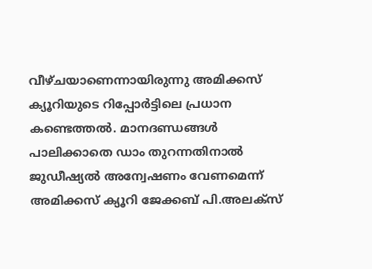വീഴ്ചയാണെന്നായിരുന്നു അമിക്കസ് ക്യൂറിയുടെ റിപ്പോര്‍ട്ടിലെ പ്രധാന കണ്ടെത്തല്‍. മാനദണ്ഡങ്ങള്‍ പാലിക്കാതെ ഡാം തുറന്നതിനാല്‍ ജുഡീഷ്യല്‍ അന്വേഷണം വേണമെന്ന് അമിക്കസ് ക്യൂറി ജേക്കബ് പി.അലക്‌സ്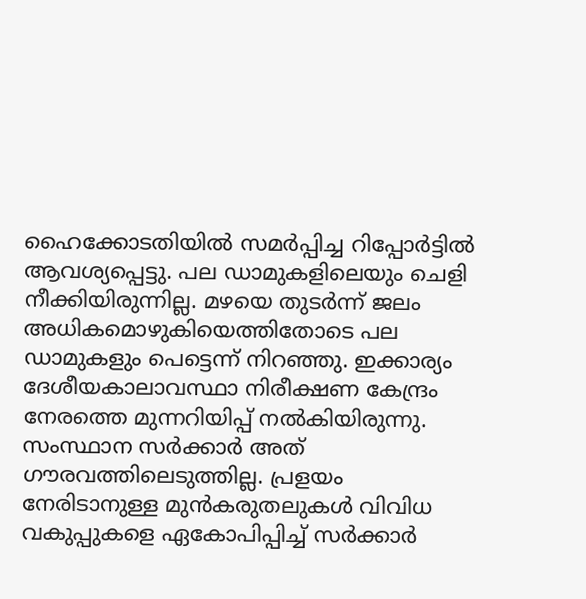ഹൈക്കോടതിയില്‍ സമര്‍പ്പിച്ച റിപ്പോര്‍ട്ടില്‍ ആവശ്യപ്പെട്ടു. പല ഡാമുകളിലെയും ചെളി നീക്കിയിരുന്നില്ല. മഴയെ തുടര്‍ന്ന് ജലം അധികമൊഴുകിയെത്തിതോടെ പല ഡാമുകളും പെട്ടെന്ന് നിറഞ്ഞു. ഇക്കാര്യം ദേശീയകാലാവസ്ഥാ നിരീക്ഷണ കേന്ദ്രം നേരത്തെ മുന്നറിയിപ്പ് നല്‍കിയിരുന്നു. സംസ്ഥാന സര്‍ക്കാര്‍ അത് ഗൗരവത്തിലെടുത്തില്ല. പ്രളയം നേരിടാനുള്ള മുന്‍കരുതലുകള്‍ വിവിധ വകുപ്പുകളെ ഏകോപിപ്പിച്ച് സര്‍ക്കാര്‍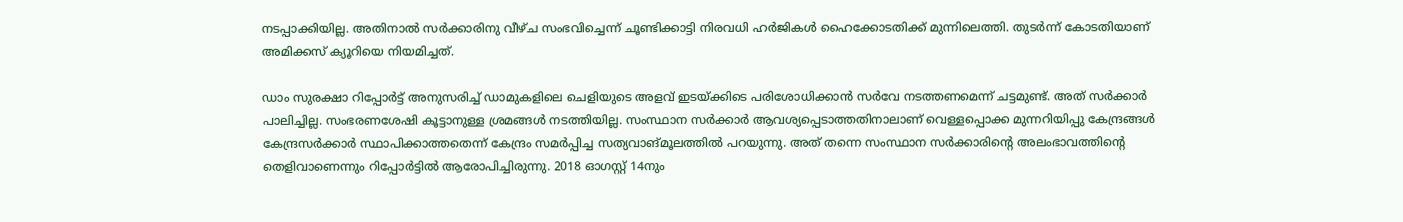നടപ്പാക്കിയില്ല. അതിനാല്‍ സര്‍ക്കാരിനു വീഴ്ച സംഭവിച്ചെന്ന് ചൂണ്ടിക്കാട്ടി നിരവധി ഹര്‍ജികള്‍ ഹൈക്കോടതിക്ക് മുന്നിലെത്തി. തുടര്‍ന്ന് കോടതിയാണ് അമിക്കസ് ക്യൂറിയെ നിയമിച്ചത്.

ഡാം സുരക്ഷാ റിപ്പോര്‍ട്ട് അനുസരിച്ച് ഡാമുകളിലെ ചെളിയുടെ അളവ് ഇടയ്ക്കിടെ പരിശോധിക്കാന്‍ സര്‍വേ നടത്തണമെന്ന് ചട്ടമുണ്ട്. അത് സര്‍ക്കാര്‍ പാലിച്ചില്ല. സംഭരണശേഷി കൂട്ടാനുള്ള ശ്രമങ്ങള്‍ നടത്തിയില്ല. സംസ്ഥാന സര്‍ക്കാര്‍ ആവശ്യപ്പെടാത്തതിനാലാണ് വെള്ളപ്പൊക്ക മുന്നറിയിപ്പു കേന്ദ്രങ്ങള്‍ കേന്ദ്രസര്‍ക്കാര്‍ സ്ഥാപിക്കാത്തതെന്ന് കേന്ദ്രം സമര്‍പ്പിച്ച സത്യവാങ്മൂലത്തില്‍ പറയുന്നു. അത് തന്നെ സംസ്ഥാന സര്‍ക്കാരിന്റെ അലംഭാവത്തിന്റെ തെളിവാണെന്നും റിപ്പോര്‍ട്ടില്‍ ആരോപിച്ചിരുന്നു. 2018 ഓഗസ്റ്റ് 14നും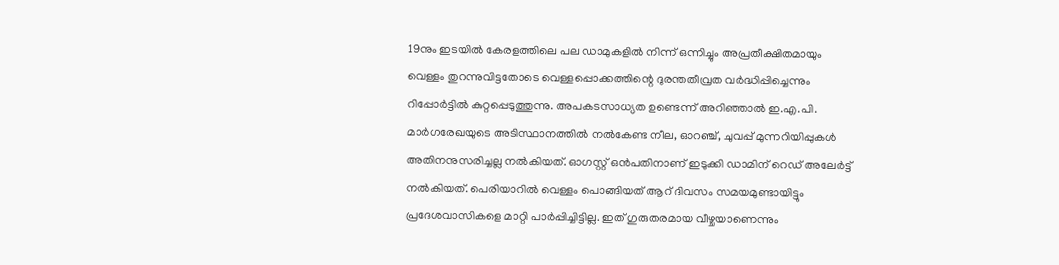19നും ഇടയില്‍ കേരളത്തിലെ പല ഡാമുകളില്‍ നിന്ന് ഒന്നിച്ചും അപ്രതീക്ഷിതമായും വെള്ളം തുറന്നുവിട്ടതോടെ വെള്ളപ്പൊക്കത്തിന്റെ ദുരന്തതീവ്രത വര്‍ദ്ധിപ്പിച്ചെന്നും റിപ്പോര്‍ട്ടില്‍ കുറ്റപ്പെടുത്തുന്നു. അപകടസാധ്യത ഉണ്ടെന്ന് അറിഞ്ഞാല്‍ ഇ.എ.പി. മാര്‍ഗരേഖയുടെ അടിസ്ഥാനത്തില്‍ നല്‍കേണ്ട നീല, ഓറഞ്ച്, ചുവപ്പ് മുന്നറിയിപ്പുകള്‍ അതിനനുസരിച്ചല്ല നല്‍കിയത്. ഓഗസ്റ്റ് ഒന്‍പതിനാണ് ഇടുക്കി ഡാമിന് റെഡ് അലേര്‍ട്ട് നല്‍കിയത്. പെരിയാറില്‍ വെള്ളം പൊങ്ങിയത് ആറ് ദിവസം സമയമുണ്ടായിട്ടും പ്രദേശവാസികളെ മാറ്റി പാര്‍പ്പിച്ചിട്ടില്ല. ഇത് ഗുരുതരമായ വീഴ്ചയാണെന്നും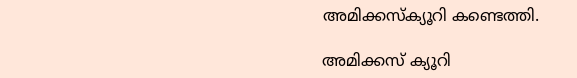അമിക്കസ്‌ക്യൂറി കണ്ടെത്തി.

അമിക്കസ് ക്യൂറി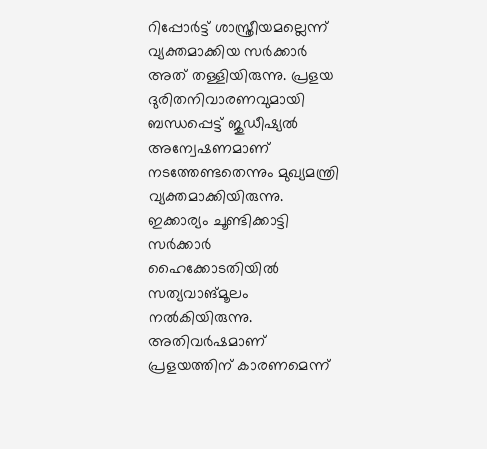റിപ്പോര്‍ട്ട് ശാസ്ത്രീയമല്ലെന്ന് വ്യക്തമാക്കിയ സര്‍ക്കാര്‍ അത് തള്ളിയിരുന്നു. പ്രളയ ദുരിതനിവാരണവുമായി ബന്ധപ്പെട്ട് ജുഡീഷ്യല്‍ അന്വേഷണമാണ് നടത്തേണ്ടതെന്നും മുഖ്യമന്ത്രി വ്യക്തമാക്കിയിരുന്നു. ഇക്കാര്യം ചൂണ്ടിക്കാട്ടി സര്‍ക്കാര്‍ ഹൈക്കോടതിയില്‍ സത്യവാങ്മൂലം നല്‍കിയിരുന്നു. അതിവര്‍ഷമാണ് പ്രളയത്തിന് കാരണമെന്ന്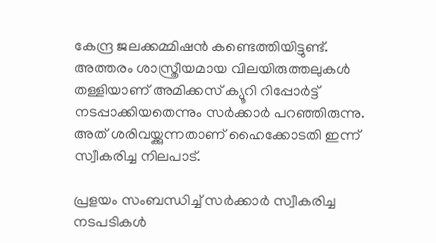കേന്ദ്ര ജലക്കമ്മിഷന്‍ കണ്ടെത്തിയിട്ടുണ്ട്. അത്തരം ശാസ്ത്രീയമായ വിലയിരുത്തലുകള്‍ തള്ളിയാണ് അമിക്കസ് ക്യൂറി റിപ്പോര്‍ട്ട് നടപ്പാക്കിയതെന്നും സര്‍ക്കാര്‍ പറഞ്ഞിരുന്നു. അത് ശരിവയ്ക്കുന്നതാണ് ഹൈക്കോടതി ഇന്ന് സ്വീകരിച്ച നിലപാട്.

പ്രളയം സംബന്ധിച്ച് സര്‍ക്കാര്‍ സ്വീകരിച്ച നടപടികള്‍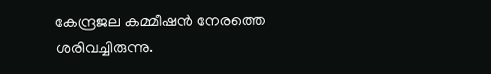കേന്ദ്രജല കമ്മീഷന്‍ നേരത്തെ ശരിവച്ചിരുന്നു.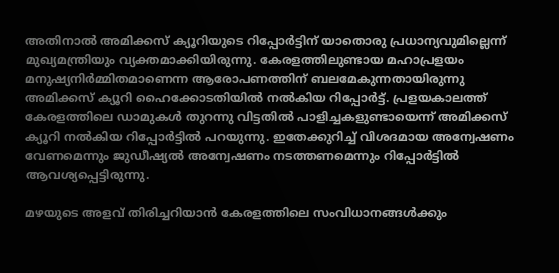അതിനാല്‍ അമിക്കസ് ക്യൂറിയുടെ റിപ്പോര്‍ട്ടിന് യാതൊരു പ്രധാന്യവുമില്ലെന്ന് മുഖ്യമന്ത്രിയും വ്യക്തമാക്കിയിരുന്നു. കേരളത്തിലുണ്ടായ മഹാപ്രളയം മനുഷ്യനിര്‍മ്മിതമാണെന്ന ആരോപണത്തിന് ബലമേകുന്നതായിരുന്നു അമിക്കസ് ക്യൂറി ഹൈക്കോടതിയില്‍ നല്‍കിയ റിപ്പോര്‍ട്ട്. പ്രളയകാലത്ത് കേരളത്തിലെ ഡാമുകള്‍ തുറന്നു വിട്ടതില്‍ പാളിച്ചകളുണ്ടായെന്ന് അമിക്കസ് ക്യൂറി നല്‍കിയ റിപ്പോര്‍ട്ടില്‍ പറയുന്നു. ഇതേക്കുറിച്ച് വിശദമായ അന്വേഷണം വേണമെന്നും ജുഡീഷ്യല്‍ അന്വേഷണം നടത്തണമെന്നും റിപ്പോര്‍ട്ടില്‍ ആവശ്യപ്പെട്ടിരുന്നു.

മഴയുടെ അളവ് തിരിച്ചറിയാന്‍ കേരളത്തിലെ സംവിധാനങ്ങള്‍ക്കും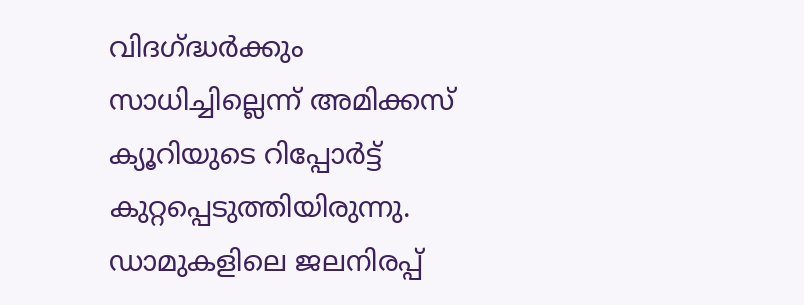വിദഗ്ദ്ധര്‍ക്കും സാധിച്ചില്ലെന്ന് അമിക്കസ് ക്യൂറിയുടെ റിപ്പോര്‍ട്ട് കുറ്റപ്പെടുത്തിയിരുന്നു. ഡാമുകളിലെ ജലനിരപ്പ്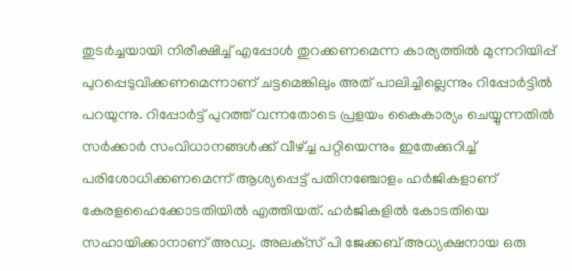തുടര്‍ച്ചയായി നിരീക്ഷിച്ച് എപ്പോള്‍ തുറക്കണമെന്ന കാര്യത്തില്‍ മുന്നറിയിപ്പ് പുറപ്പെടുവിക്കണമെന്നാണ് ചട്ടമെങ്കിലും അത് പാലിച്ചില്ലെന്നും റിപ്പോര്‍ട്ടില്‍ പറയുന്നു. റിപ്പോര്‍ട്ട് പുറത്ത് വന്നതോടെ പ്രളയം കൈകാര്യം ചെയ്യുന്നതില്‍ സര്‍ക്കാര്‍ സംവിധാനങ്ങള്‍ക്ക് വീഴ്ച്ച പറ്റിയെന്നും ഇതേക്കുറിച്ച് പരിശോധിക്കണമെന്ന് ആശ്യപ്പെട്ട് പതിനഞ്ചോളം ഹര്‍ജികളാണ് കേരളഹൈക്കോടതിയില്‍ എത്തിയത്. ഹര്‍ജികളില്‍ കോടതിയെ സഹായിക്കാനാണ് അഡ്വ. അലക്‌സ് പി ജേക്കബ് അധ്യക്ഷനായ ഒരു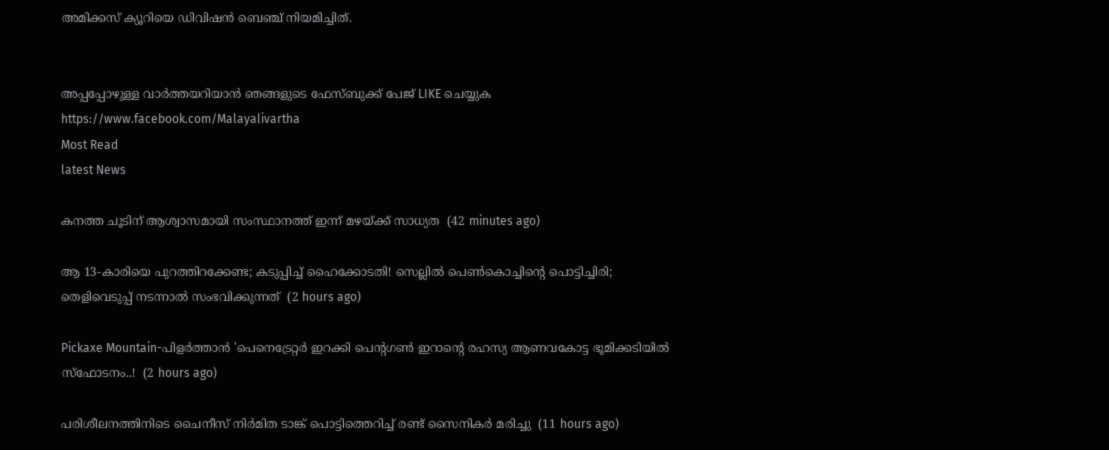അമിക്കസ് ക്യൂറിയെ ഡിവിഷന്‍ ബെഞ്ച് നിയമിച്ചിത്.


അപ്പപ്പോഴുള്ള വാര്‍ത്തയറിയാന്‍ ഞങ്ങളുടെ ഫേസ്‌ബുക്ക്‌ പേജ് LIKE ചെയ്യുക
https://www.facebook.com/Malayalivartha
Most Read
latest News

കനത്ത ചൂടിന് ആശ്വാസമായി സംസ്ഥാനത്ത് ഇന്ന് മഴയ്ക്ക് സാധ്യത  (42 minutes ago)

ആ 13-കാരിയെ പുറത്തിറക്കേണ്ട; കടുപ്പിച്ച് ഹൈക്കോടതി! സെല്ലിൽ പെൺകൊച്ചിന്റെ പൊട്ടിച്ചിരി; തെളിവെടുപ്പ് നടന്നാൽ സംഭവിക്കുന്നത്  (2 hours ago)

Pickaxe Mountain-പിളർത്താൻ 'പെനെട്രേറ്റർ ഇറക്കി പെന്റഗൺ ഇറാന്റെ രഹസ്യ ആണവകോട്ട ഭൂമിക്കടിയിൽ സ്ഫോടനം..!  (2 hours ago)

പരിശീലനത്തിനിടെ ചൈനീസ് നിര്‍മിത ടാങ്ക് പൊട്ടിത്തെറിച്ച് രണ്ട് സൈനികര്‍ മരിച്ചു  (11 hours ago)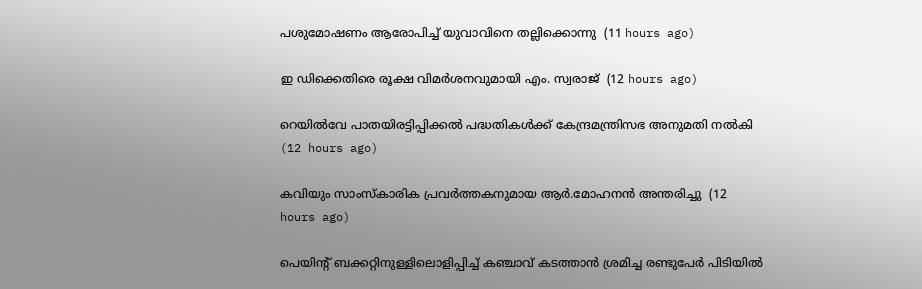പശുമോഷണം ആരോപിച്ച് യുവാവിനെ തല്ലിക്കൊന്നു  (11 hours ago)

ഇ ഡിക്കെതിരെ രൂക്ഷ വിമര്‍ശനവുമായി എം. സ്വരാജ്  (12 hours ago)

റെയില്‍വേ പാതയിരട്ടിപ്പിക്കല്‍ പദ്ധതികള്‍ക്ക് കേന്ദ്രമന്ത്രിസഭ അനുമതി നല്‍കി  (12 hours ago)

കവിയും സാംസ്‌കാരിക പ്രവര്‍ത്തകനുമായ ആര്‍.മോഹനന്‍ അന്തരിച്ചു  (12 hours ago)

പെയിന്റ് ബക്കറ്റിനുള്ളിലൊളിപ്പിച്ച് കഞ്ചാവ് കടത്താന്‍ ശ്രമിച്ച രണ്ടുപേര്‍ പിടിയില്‍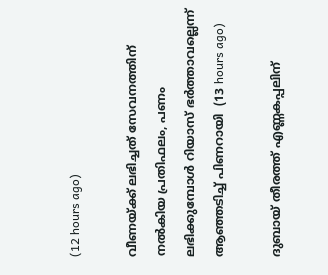(12 hours ago)

വീണയ്ക്ക് ലഭിച്ചത് സേവനത്തിന് നല്‍കിയ പ്രതിഫലം, പണം ലഭിക്കുമ്പോള്‍ റിയാസ് ഭര്‍ത്താവല്ലെന്ന് ആഞ്ഞടിച്ച് പിണറായി  (13 hours ago)

ദുബായ് തീരത്ത് എണ്ണകപ്പലിന്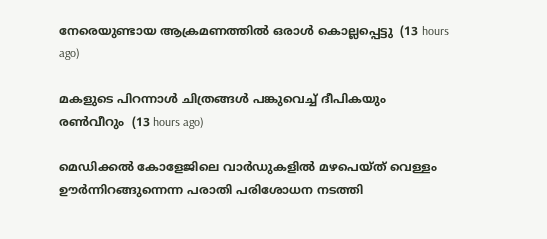നേരെയുണ്ടായ ആക്രമണത്തില്‍ ഒരാള്‍ കൊല്ലപ്പെട്ടു  (13 hours ago)

മകളുടെ പിറന്നാള്‍ ചിത്രങ്ങള്‍ പങ്കുവെച്ച് ദീപികയും രണ്‍വീറും  (13 hours ago)

മെഡിക്കല്‍ കോളേജിലെ വാര്‍ഡുകളില്‍ മഴപെയ്ത് വെള്ളം ഊര്‍ന്നിറങ്ങുന്നെന്ന പരാതി പരിശോധന നടത്തി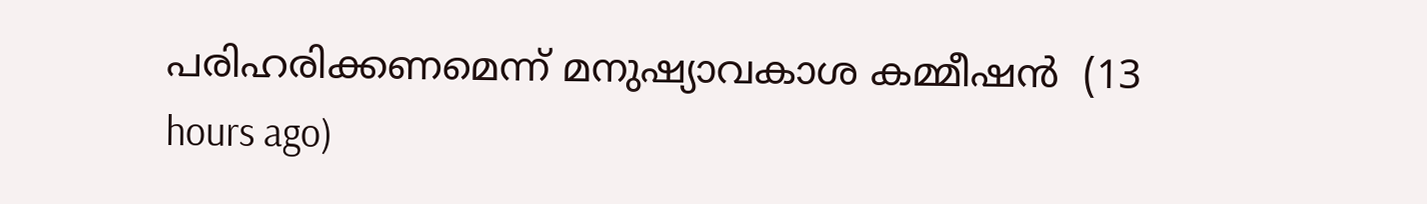പരിഹരിക്കണമെന്ന് മനുഷ്യാവകാശ കമ്മീഷന്‍  (13 hours ago)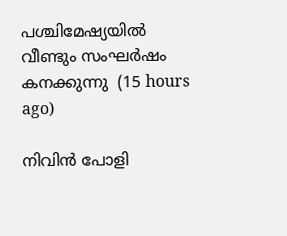പശ്ചിമേഷ്യയില്‍ വീണ്ടും സംഘര്‍ഷം കനക്കുന്നു  (15 hours ago)

നിവിന്‍ പോളി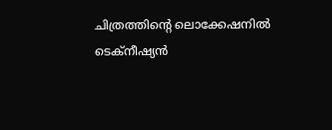ചിത്രത്തിന്റെ ലൊക്കേഷനില്‍ ടെക്‌നീഷ്യന്‍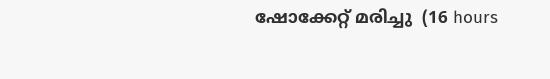ഷോക്കേറ്റ് മരിച്ചു  (16 hours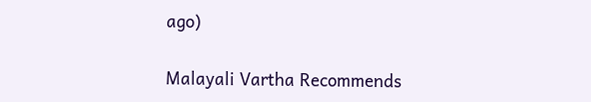ago)

Malayali Vartha Recommends